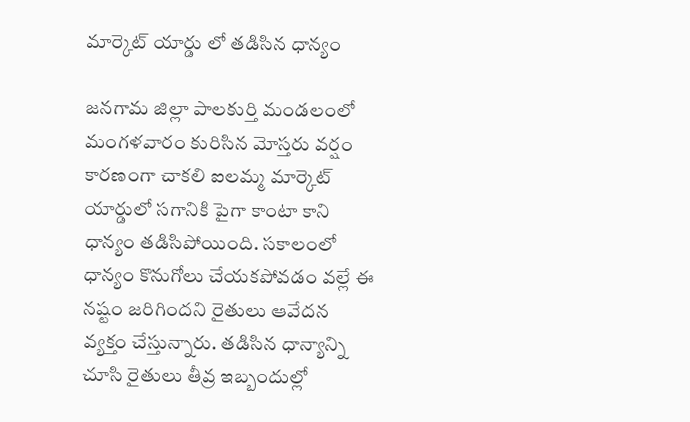మార్కెట్ యార్డు లో తడిసిన ధాన్యం

జనగామ జిల్లా పాలకుర్తి మండలంలో మంగళవారం కురిసిన మోస్తరు వర్షం కారణంగా చాకలి ఐలమ్మ మార్కెట్ యార్డులో సగానికి పైగా కాంటా కాని ధాన్యం తడిసిపోయింది. సకాలంలో ధాన్యం కొనుగోలు చేయకపోవడం వల్లే ఈ నష్టం జరిగిందని రైతులు ఆవేదన వ్యక్తం చేస్తున్నారు. తడిసిన ధాన్యాన్ని చూసి రైతులు తీవ్ర ఇబ్బందుల్లో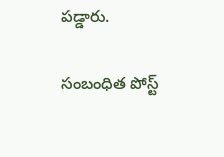పడ్డారు.

సంబంధిత పోస్ట్